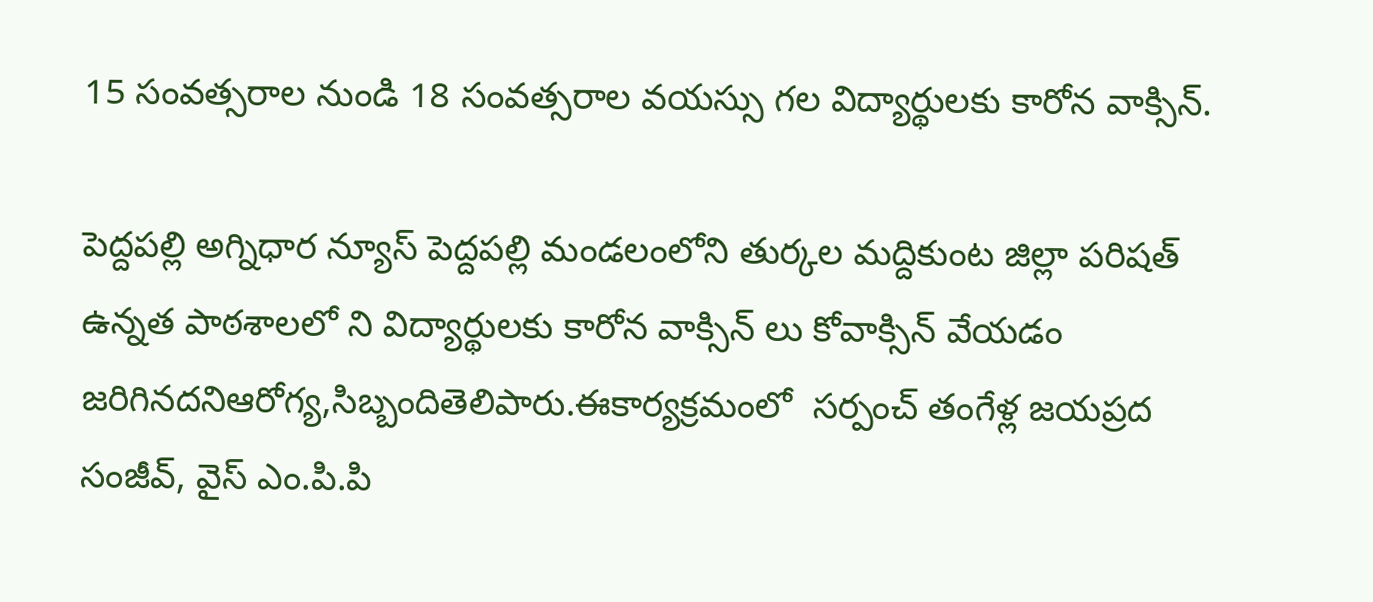15 సంవత్సరాల నుండి 18 సంవత్సరాల వయస్సు గల విద్యార్థులకు కారోన వాక్సిన్.

పెద్దపల్లి అగ్నిధార న్యూస్ పెద్దపల్లి మండలంలోని తుర్కల మద్దికుంట జిల్లా పరిషత్ ఉన్నత పాఠశాలలో ని విద్యార్థులకు కారోన వాక్సిన్ లు కోవాక్సిన్ వేయడం జరిగినదనిఆరోగ్య,సిబ్బందితెలిపారు.ఈకార్యక్రమంలో  సర్పంచ్ తంగేళ్ల జయప్రద సంజీవ్, వైస్ ఎం.పి.పి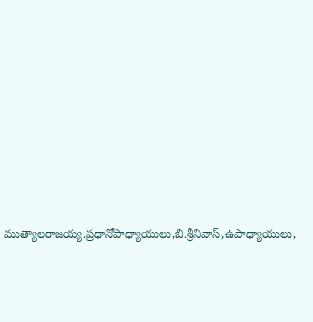ముత్యాలరాజయ్య.ప్రధానోపాధ్యాయులు,బి.శ్రీనివాస్,ఉపాధ్యాయులు,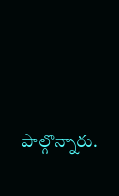పాల్గొన్నారు.